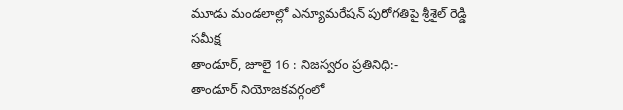మూడు మండలాల్లో ఎన్యూమరేషన్ పురోగతిపై శ్రీశైల్ రెడ్డి సమీక్ష
తాండూర్, జూలై 16 : నిజస్వరం ప్రతినిధి:-
తాండూర్ నియోజకవర్గంలో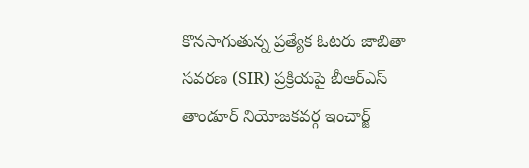కొనసాగుతున్న ప్రత్యేక ఓటరు జాబితా సవరణ (SIR) ప్రక్రియపై బీఆర్ఎస్ తాండూర్ నియోజకవర్గ ఇంచార్జ్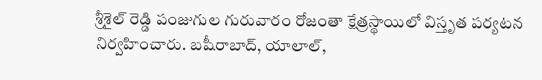శ్రీశైల్ రెడ్డి పంజుగుల గురువారం రోజంతా క్షేత్రస్థాయిలో విస్తృత పర్యటన నిర్వహించారు. బషీరాబాద్, యాలాల్,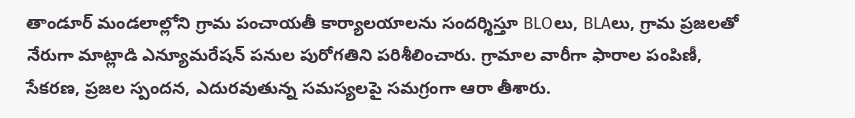తాండూర్ మండలాల్లోని గ్రామ పంచాయతీ కార్యాలయాలను సందర్శిస్తూ BLOలు, BLAలు, గ్రామ ప్రజలతో నేరుగా మాట్లాడి ఎన్యూమరేషన్ పనుల పురోగతిని పరిశీలించారు. గ్రామాల వారీగా ఫారాల పంపిణీ, సేకరణ, ప్రజల స్పందన, ఎదురవుతున్న సమస్యలపై సమగ్రంగా ఆరా తీశారు.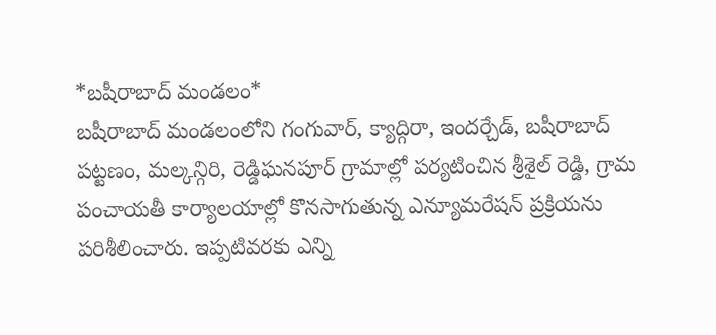*బషీరాబాద్ మండలం*
బషీరాబాద్ మండలంలోని గంగువార్, క్యాద్గిరా, ఇందర్చేడ్, బషీరాబాద్ పట్టణం, మల్కన్గిరి, రెడ్డిఘనపూర్ గ్రామాల్లో పర్యటించిన శ్రీశైల్ రెడ్డి, గ్రామ పంచాయతీ కార్యాలయాల్లో కొనసాగుతున్న ఎన్యూమరేషన్ ప్రక్రియను పరిశీలించారు. ఇప్పటివరకు ఎన్ని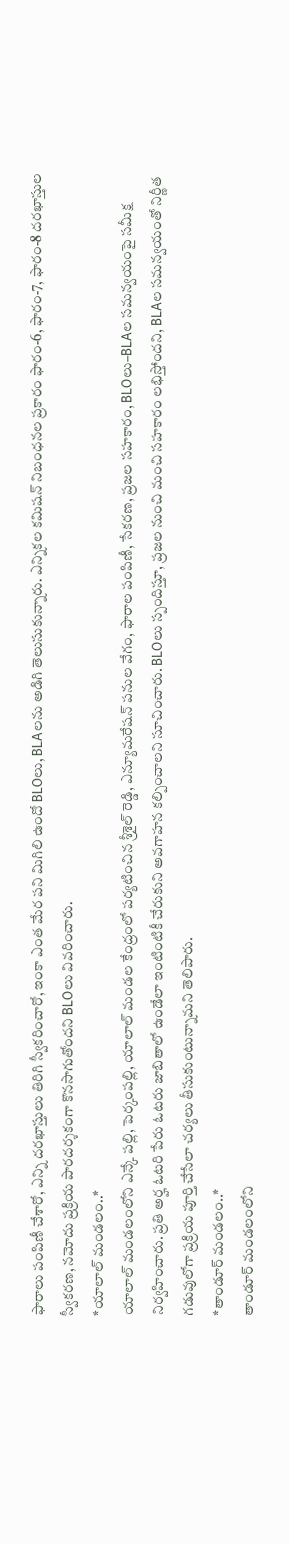ఫారాలు పంపిణీ చేశారో, ఎన్ని దరఖాస్తులు తిరిగి స్వీకరించారో, ఇంకా ఎంత మేర పని మిగిలి ఉందో BLOలు, BLAలను అడిగి తెలుసుకున్నారు. ఎన్నికల కమిషన్ నిబంధనల ప్రకారం ఫారం-6, ఫారం-7, ఫారం-8 దరఖాస్తుల స్వీకరణ, నమోదు ప్రక్రియ పారదర్శకంగా కొనసాగుతోందని BLOలు వివరించారు.
*యాలాల్ మండలం..*
యాలాల్ మండలంలోని ఎన్కే పల్లి, పెర్కంపల్లి, యాలాల్ మండల కేంద్రంలో పర్యటించిన శ్రీశైల్ రెడ్డి, ఎన్యూమరేషన్ పనుల వేగం, ఫారాల పంపిణీ, సేకరణ, ప్రజల సహకారం, BLOలు–BLAల సమన్వయంపై సమీక్ష నిర్వహించారు. ప్రతి అర్హ ఓటరి పేరు ఓటరు జాబితాలో ఉండేలా ఇంటింటికీ చేరుకుని అవగాహన కల్పించాలని సూచించారు. BLOలు స్పందిస్తూ, ప్రజల నుంచి మంచి సహకారం లభిస్తోందని, BLAల సమన్వయంతో నిర్ణీత గడువులోగా ప్రక్రియ పూర్తి చేసేలా చర్యలు తీసుకుంటున్నామని తెలిపారు.
*తాండూర్ మండలం..*
తాండూర్ మండలంలోని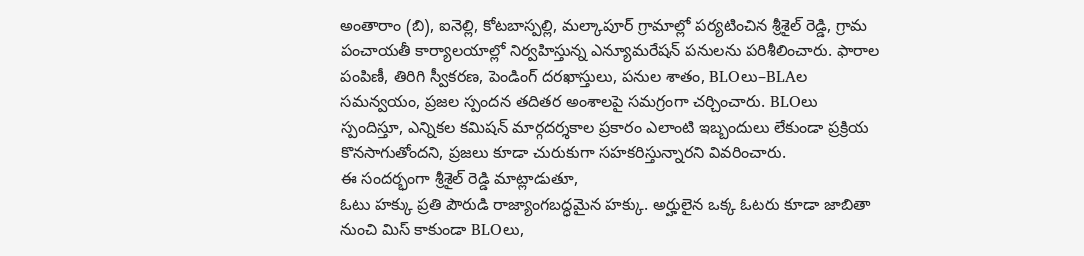అంతారాం (బి), ఐనెల్లి, కోటబాస్పల్లి, మల్కాపూర్ గ్రామాల్లో పర్యటించిన శ్రీశైల్ రెడ్డి, గ్రామ పంచాయతీ కార్యాలయాల్లో నిర్వహిస్తున్న ఎన్యూమరేషన్ పనులను పరిశీలించారు. ఫారాల పంపిణీ, తిరిగి స్వీకరణ, పెండింగ్ దరఖాస్తులు, పనుల శాతం, BLOలు–BLAల సమన్వయం, ప్రజల స్పందన తదితర అంశాలపై సమగ్రంగా చర్చించారు. BLOలు స్పందిస్తూ, ఎన్నికల కమిషన్ మార్గదర్శకాల ప్రకారం ఎలాంటి ఇబ్బందులు లేకుండా ప్రక్రియ కొనసాగుతోందని, ప్రజలు కూడా చురుకుగా సహకరిస్తున్నారని వివరించారు.
ఈ సందర్భంగా శ్రీశైల్ రెడ్డి మాట్లాడుతూ,
ఓటు హక్కు ప్రతి పౌరుడి రాజ్యాంగబద్ధమైన హక్కు. అర్హులైన ఒక్క ఓటరు కూడా జాబితా నుంచి మిస్ కాకుండా BLOలు,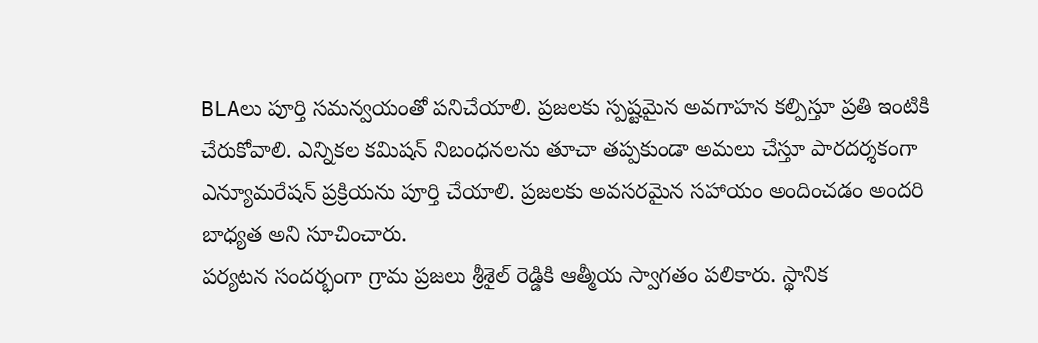BLAలు పూర్తి సమన్వయంతో పనిచేయాలి. ప్రజలకు స్పష్టమైన అవగాహన కల్పిస్తూ ప్రతి ఇంటికి చేరుకోవాలి. ఎన్నికల కమిషన్ నిబంధనలను తూచా తప్పకుండా అమలు చేస్తూ పారదర్శకంగా ఎన్యూమరేషన్ ప్రక్రియను పూర్తి చేయాలి. ప్రజలకు అవసరమైన సహాయం అందించడం అందరి బాధ్యత అని సూచించారు.
పర్యటన సందర్భంగా గ్రామ ప్రజలు శ్రీశైల్ రెడ్డికి ఆత్మీయ స్వాగతం పలికారు. స్థానిక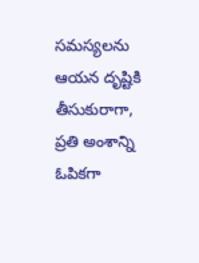సమస్యలను ఆయన దృష్టికి తీసుకురాగా, ప్రతి అంశాన్ని ఓపికగా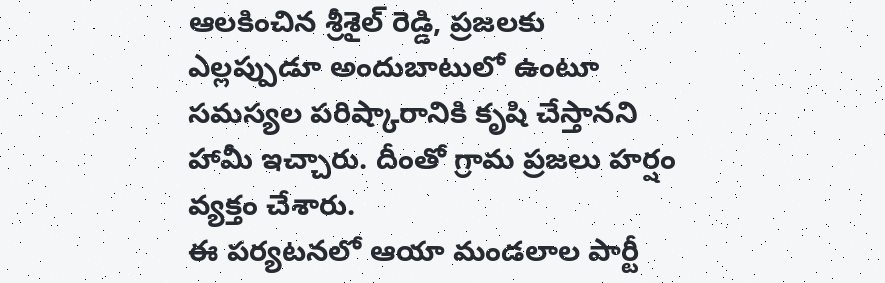ఆలకించిన శ్రీశైల్ రెడ్డి, ప్రజలకు ఎల్లప్పుడూ అందుబాటులో ఉంటూ సమస్యల పరిష్కారానికి కృషి చేస్తానని హామీ ఇచ్చారు. దీంతో గ్రామ ప్రజలు హర్షం వ్యక్తం చేశారు.
ఈ పర్యటనలో ఆయా మండలాల పార్టీ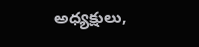అధ్యక్షులు,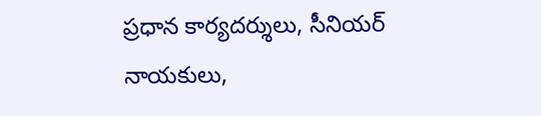ప్రధాన కార్యదర్శులు, సీనియర్ నాయకులు,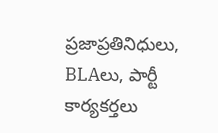ప్రజాప్రతినిధులు, BLAలు, పార్టీ కార్యకర్తలు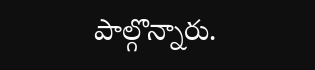పాల్గొన్నారు.